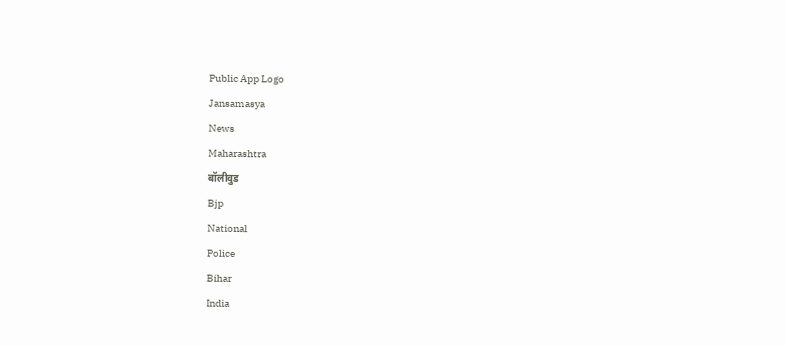Public App Logo
Jansamasya
News
Maharashtra
बॉलीवुड
Bjp
National
Police
Bihar
India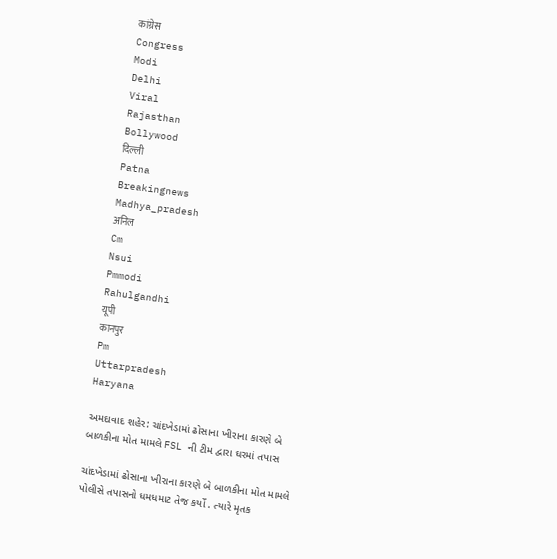कांग्रेस
Congress
Modi
Delhi
Viral
Rajasthan
Bollywood
दिल्ली
Patna
Breakingnews
Madhya_pradesh
अनिल
Cm
Nsui
Pmmodi
Rahulgandhi
यूपी
कानपुर
Pm
Uttarpradesh
Haryana

અમદાવાદ શહેર: ચાંદખેડામાં ઢોસાના ખીરાના કારણે બે બાળકીના મોત મામલે FSL ની ટીમ દ્વારા ઘરમાં તપાસ

ચાંદખેડામાં ઢોસાના ખીરાના કારણે બે બાળકીના મોત મામલે પોલીસે તપાસનો ધમધમાટ તેજ કર્યો . ત્યારે મૃતક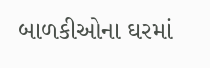બાળકીઓના ઘરમાં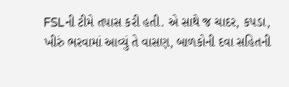FSLની ટીમે તપાસ કરી હતી. એ સાથે જ ચાદર, કપડા, ખીરું ભરવામાં આવ્યું તે વાસણ, બાળકોની દવા સહિતની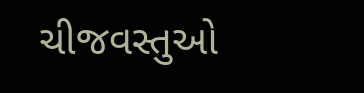ચીજવસ્તુઓ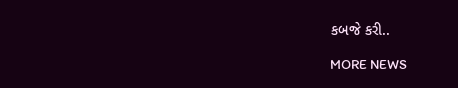કબજે કરી..

MORE NEWS